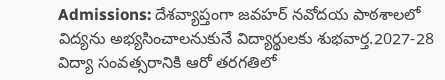Admissions: దేశవ్యాప్తంగా జవహర్ నవోదయ పాఠశాలలో విద్యను అభ్యసించాలనుకునే విద్యార్థులకు శుభవార్త.2027-28 విద్యా సంవత్సరానికి ఆరో తరగతిలో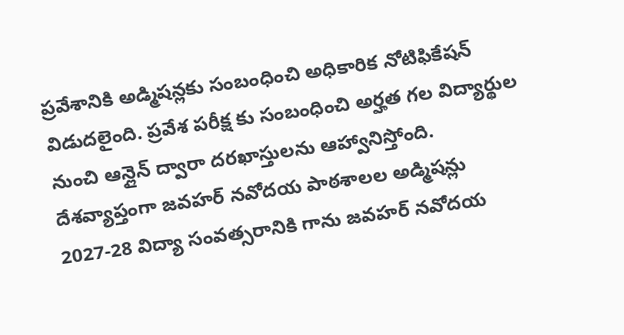ప్రవేశానికి అడ్మిషన్లకు సంబంధించి అధికారిక నోటిఫికేషన్ విడుదలైంది. ప్రవేశ పరీక్ష కు సంబంధించి అర్హత గల విద్యార్థుల నుంచి ఆన్లైన్ ద్వారా దరఖాస్తులను ఆహ్వానిస్తోంది.
దేశవ్యాప్తంగా జవహర్ నవోదయ పాఠశాలల అడ్మిషన్లు
2027-28 విద్యా సంవత్సరానికి గాను జవహర్ నవోదయ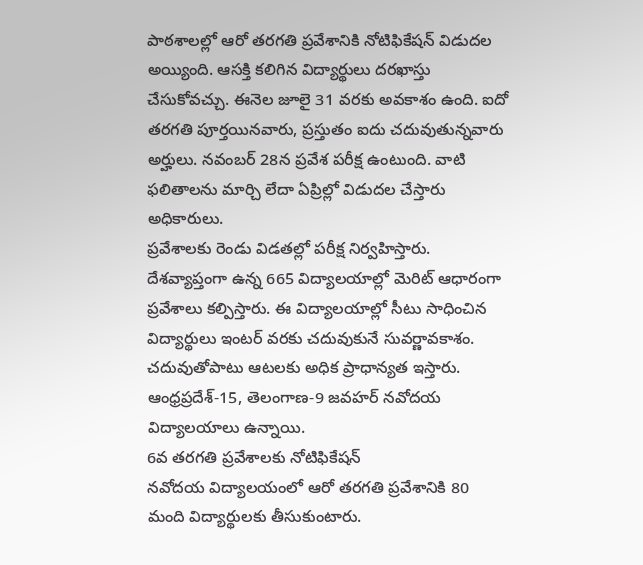పాఠశాలల్లో ఆరో తరగతి ప్రవేశానికి నోటిఫికేషన్ విడుదల అయ్యింది. ఆసక్తి కలిగిన విద్యార్థులు దరఖాస్తు చేసుకోవచ్చు. ఈనెల జూలై 31 వరకు అవకాశం ఉంది. ఐదో తరగతి పూర్తయినవారు, ప్రస్తుతం ఐదు చదువుతున్నవారు అర్హులు. నవంబర్ 28న ప్రవేశ పరీక్ష ఉంటుంది. వాటి ఫలితాలను మార్చి లేదా ఏప్రిల్లో విడుదల చేస్తారు అధికారులు.
ప్రవేశాలకు రెండు విడతల్లో పరీక్ష నిర్వహిస్తారు. దేశవ్యాప్తంగా ఉన్న 665 విద్యాలయాల్లో మెరిట్ ఆధారంగా ప్రవేశాలు కల్పిస్తారు. ఈ విద్యాలయాల్లో సీటు సాధించిన విద్యార్థులు ఇంటర్ వరకు చదువుకునే సువర్ణావకాశం. చదువుతోపాటు ఆటలకు అధిక ప్రాధాన్యత ఇస్తారు. ఆంధ్రప్రదేశ్-15, తెలంగాణ-9 జవహర్ నవోదయ విద్యాలయాలు ఉన్నాయి.
6వ తరగతి ప్రవేశాలకు నోటిఫికేషన్
నవోదయ విద్యాలయంలో ఆరో తరగతి ప్రవేశానికి 80 మంది విద్యార్థులకు తీసుకుంటారు.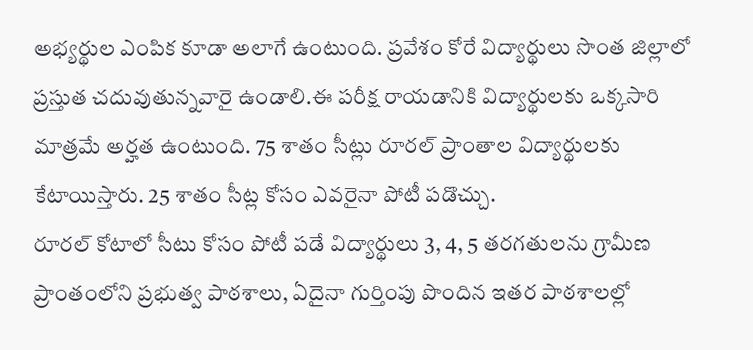అభ్యర్థుల ఎంపిక కూడా అలాగే ఉంటుంది. ప్రవేశం కోరే విద్యార్థులు సొంత జిల్లాలో ప్రస్తుత చదువుతున్నవారై ఉండాలి.ఈ పరీక్ష రాయడానికి విద్యార్థులకు ఒక్కసారి మాత్రమే అర్హత ఉంటుంది. 75 శాతం సీట్లు రూరల్ ప్రాంతాల విద్యార్థులకు కేటాయిస్తారు. 25 శాతం సీట్ల కోసం ఎవరైనా పోటీ పడొచ్చు.
రూరల్ కోటాలో సీటు కోసం పోటీ పడే విద్యార్థులు 3, 4, 5 తరగతులను గ్రామీణ ప్రాంతంలోని ప్రభుత్వ పాఠశాలు, ఏదైనా గుర్తింపు పొందిన ఇతర పాఠశాలల్లో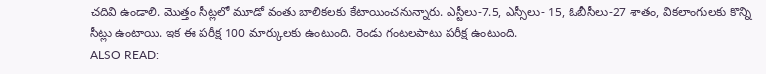చదివి ఉండాలి. మొత్తం సీట్లలో మూడో వంతు బాలికలకు కేటాయించనున్నారు. ఎస్టీలు-7.5, ఎస్సీలు- 15, ఓబీసీలు-27 శాతం, వికలాంగులకు కొన్ని సీట్లు ఉంటాయి. ఇక ఈ పరీక్ష 100 మార్కులకు ఉంటుంది. రెండు గంటలపాటు పరీక్ష ఉంటుంది.
ALSO READ: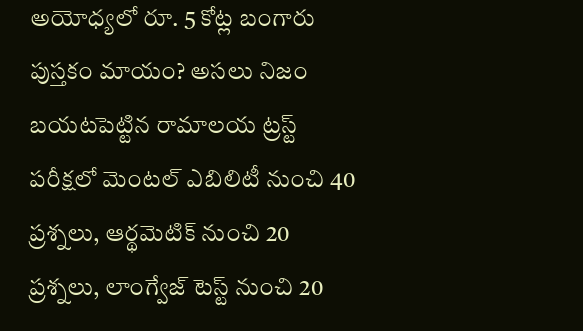అయోధ్యలో రూ. 5 కోట్ల బంగారు పుస్తకం మాయం? అసలు నిజం బయటపెట్టిన రామాలయ ట్రస్ట్
పరీక్షలో మెంటల్ ఎబిలిటీ నుంచి 40 ప్రశ్నలు, ఆర్థమెటిక్ నుంచి 20 ప్రశ్నలు, లాంగ్వేజ్ టెస్ట్ నుంచి 20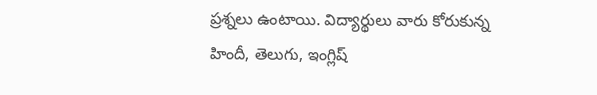ప్రశ్నలు ఉంటాయి. విద్యార్థులు వారు కోరుకున్న హిందీ, తెలుగు, ఇంగ్లిష్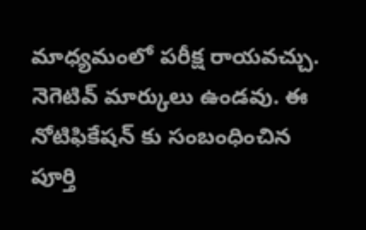మాధ్యమంలో పరీక్ష రాయవచ్చు. నెగెటివ్ మార్కులు ఉండవు. ఈ నోటిఫికేషన్ కు సంబంధించిన పూర్తి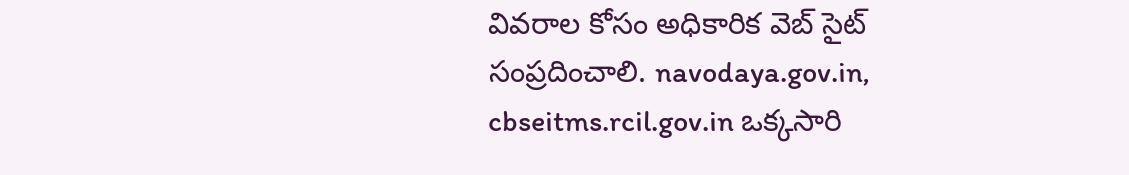వివరాల కోసం అధికారిక వెబ్ సైట్ సంప్రదించాలి. navodaya.gov.in, cbseitms.rcil.gov.in ఒక్కసారి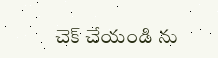చెక్ చేయండి ను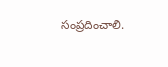సంప్రదించాలి.